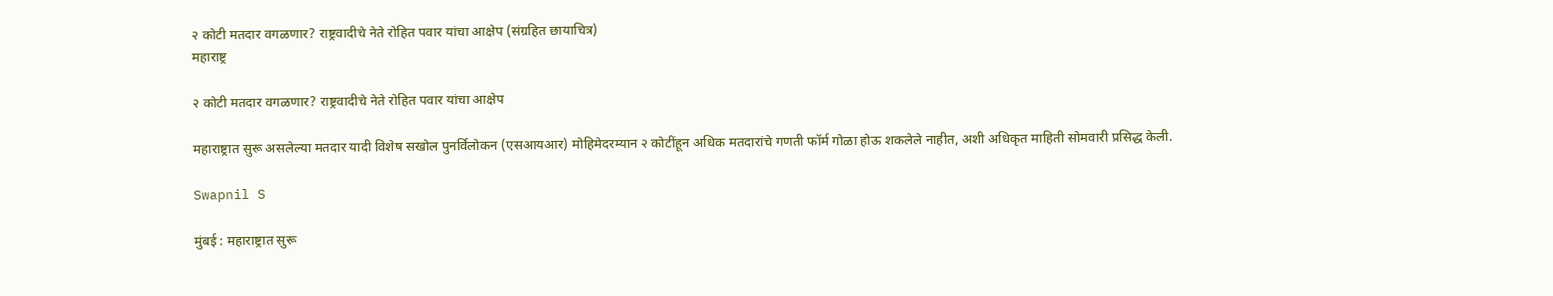२ कोटी मतदार वगळणार? राष्ट्रवादीचे नेते रोहित पवार यांचा आक्षेप (संग्रहित छायाचित्र)
महाराष्ट्र

२ कोटी मतदार वगळणार? राष्ट्रवादीचे नेते रोहित पवार यांचा आक्षेप

महाराष्ट्रात सुरू असलेल्या मतदार यादी विशेष सखोल पुनर्विलोकन (एसआयआर) मोहिमेदरम्यान २ कोटींहून अधिक मतदारांचे गणती फॉर्म गोळा होऊ शकलेले नाहीत, अशी अधिकृत माहिती सोमवारी प्रसिद्ध केली.

Swapnil S

मुंबई : महाराष्ट्रात सुरू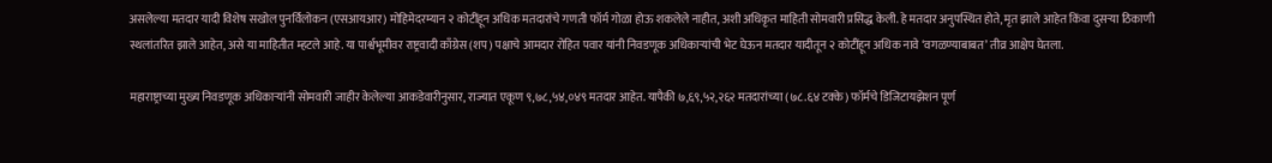असलेल्या मतदार यादी विशेष सखोल पुनर्विलोकन (एसआयआर) मोहिमेदरम्यान २ कोटींहून अधिक मतदारांचे गणती फॉर्म गोळा होऊ शकलेले नाहीत, अशी अधिकृत माहिती सोमवारी प्रसिद्ध केली. हे मतदार अनुपस्थित होते, मृत झाले आहेत किंवा दुसऱ्या ठिकाणी स्थलांतरित झाले आहेत, असे या माहितीत म्हटले आहे. या पार्श्वभूमीवर राष्ट्रवादी काँग्रेस (शप) पक्षाचे आमदार रोहित पवार यांनी निवडणूक अधिकाऱ्यांची भेट घेऊन मतदार यादीतून २ कोटींहून अधिक नावे ‘वगळण्याबाबत’ तीव्र आक्षेप घेतला.

महाराष्ट्राच्या मुख्य निवडणूक अधिकाऱ्यांनी सोमवारी जाहीर केलेल्या आकडेवारीनुसार, राज्यात एकूण ९,७८,५४,०४९ मतदार आहेत. यापैकी ७,६९,५२,२६२ मतदारांच्या (७८.६४ टक्के) फॉर्मचे डिजिटायझेशन पूर्ण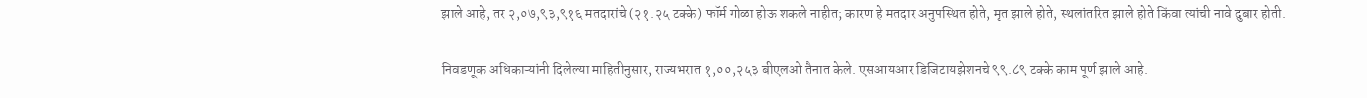झाले आहे, तर २,०७,९३,९१६ मतदारांचे (२१.२५ टक्के) फॉर्म गोळा होऊ शकले नाहीत; कारण हे मतदार अनुपस्थित होते, मृत झाले होते, स्थलांतरित झाले होते किंवा त्यांची नावे दुबार होती.

निवडणूक अधिकाऱ्यांनी दिलेल्या माहितीनुसार, राज्यभरात १,००,२५३ बीएलओ तैनात केले. एसआयआर डिजिटायझेशनचे ९९.८९ टक्के काम पूर्ण झाले आहे.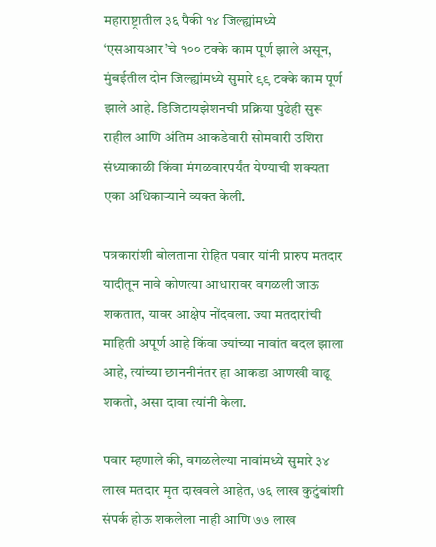महाराष्ट्रातील ३६ पैकी १४ जिल्ह्यांमध्ये ‘एसआयआर’चे १०० टक्के काम पूर्ण झाले असून, मुंबईतील दोन जिल्ह्यांमध्ये सुमारे ९९ टक्के काम पूर्ण झाले आहे. डिजिटायझेशनची प्रक्रिया पुढेही सुरू राहील आणि अंतिम आकडेवारी सोमवारी उशिरा संध्याकाळी किंवा मंगळवारपर्यंत येण्याची शक्यता एका अधिकाऱ्याने व्यक्त केली.

पत्रकारांशी बोलताना रोहित पवार यांनी प्रारुप मतदार यादीतून नावे कोणत्या आधारावर वगळली जाऊ शकतात, यावर आक्षेप नोंदवला. ज्या मतदारांची माहिती अपूर्ण आहे किंवा ज्यांच्या नावांत बदल झाला आहे, त्यांच्या छाननीनंतर हा आकडा आणखी वाढू शकतो, असा दावा त्यांनी केला.

पवार म्हणाले की, वगळलेल्या नावांमध्ये सुमारे ३४ लाख मतदार मृत दाखवले आहेत, ७६ लाख कुटुंबांशी संपर्क होऊ शकलेला नाही आणि ७७ लाख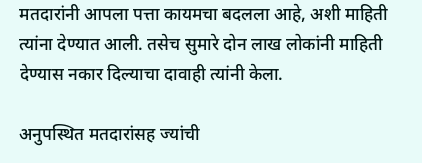मतदारांनी आपला पत्ता कायमचा बदलला आहे, अशी माहिती त्यांना देण्यात आली. तसेच सुमारे दोन लाख लोकांनी माहिती देण्यास नकार दिल्याचा दावाही त्यांनी केला.

अनुपस्थित मतदारांसह ज्यांची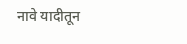नावे यादीतून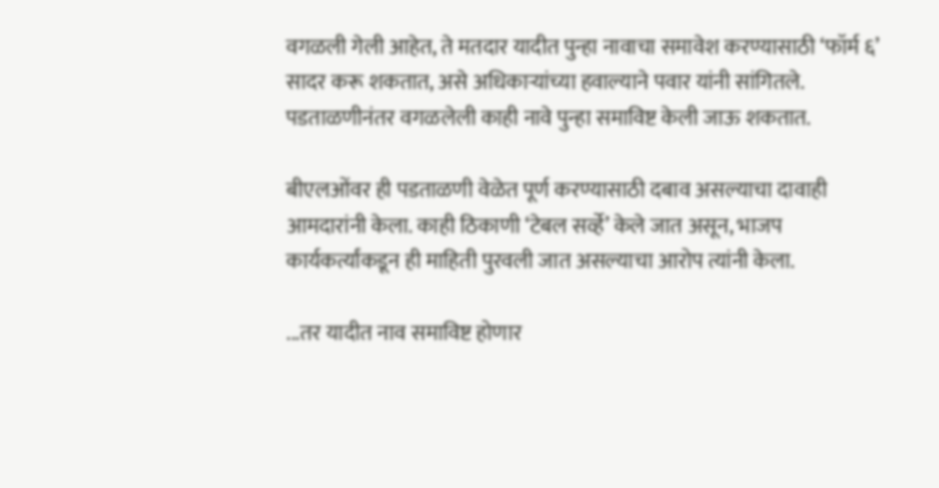वगळली गेली आहेत, ते मतदार यादीत पुन्हा नावाचा समावेश करण्यासाठी ‘फॉर्म ६’ सादर करू शकतात, असे अधिकाऱ्यांच्या हवाल्याने पवार यांनी सांगितले. पडताळणीनंतर वगळलेली काही नावे पुन्हा समाविष्ट केली जाऊ शकतात.

बीएलओंवर ही पडताळणी वेळेत पूर्ण करण्यासाठी दबाव असल्याचा दावाही आमदारांनी केला. काही ठिकाणी ‘टेबल सर्व्हे’ केले जात असून, भाजप कार्यकर्त्यांकडून ही माहिती पुरवली जात असल्याचा आरोप त्यांनी केला.

...तर यादीत नाव समाविष्ट होणार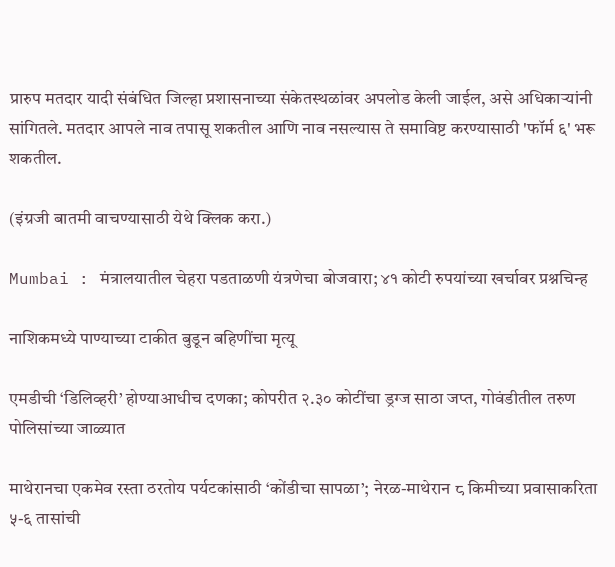प्रारुप मतदार यादी संबंधित जिल्हा प्रशासनाच्या संकेतस्थळांवर अपलोड केली जाईल, असे अधिकाऱ्यांनी सांगितले. मतदार आपले नाव तपासू शकतील आणि नाव नसल्यास ते समाविष्ट करण्यासाठी 'फॉर्म ६' भरू शकतील.

(इंग्रजी बातमी वाचण्यासाठी येथे क्लिक करा.)

Mumbai : मंत्रालयातील चेहरा पडताळणी यंत्रणेचा बोजवारा; ४१ कोटी रुपयांच्या खर्चावर प्रश्नचिन्ह

नाशिकमध्ये पाण्याच्या टाकीत बुडून बहिणींचा मृत्यू

एमडीची ‘डिलिव्हरी’ होण्याआधीच दणका; कोपरीत २.३० कोटींचा ड्रग्ज साठा जप्त, गोवंडीतील तरुण पोलिसांच्या जाळ्यात

माथेरानचा एकमेव रस्ता ठरतोय पर्यटकांसाठी ‘कोंडीचा सापळा’; नेरळ-माथेरान ८ किमीच्या प्रवासाकरिता ५-६ तासांची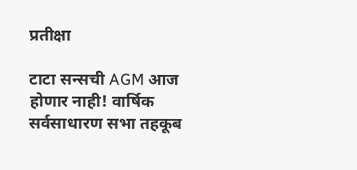प्रतीक्षा

टाटा सन्सची AGM आज होणार नाही! वार्षिक सर्वसाधारण सभा तहकूब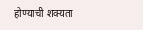होण्याची शक्यता